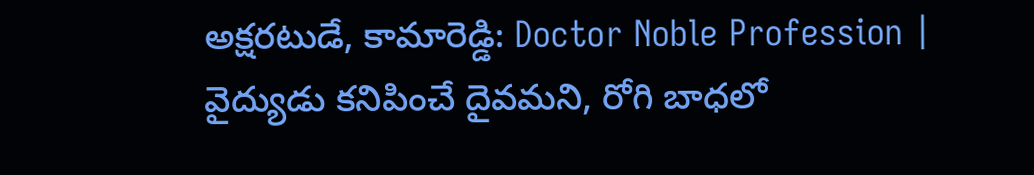అక్షరటుడే, కామారెడ్డి: Doctor Noble Profession | వైద్యుడు కనిపించే దైవమని, రోగి బాధలో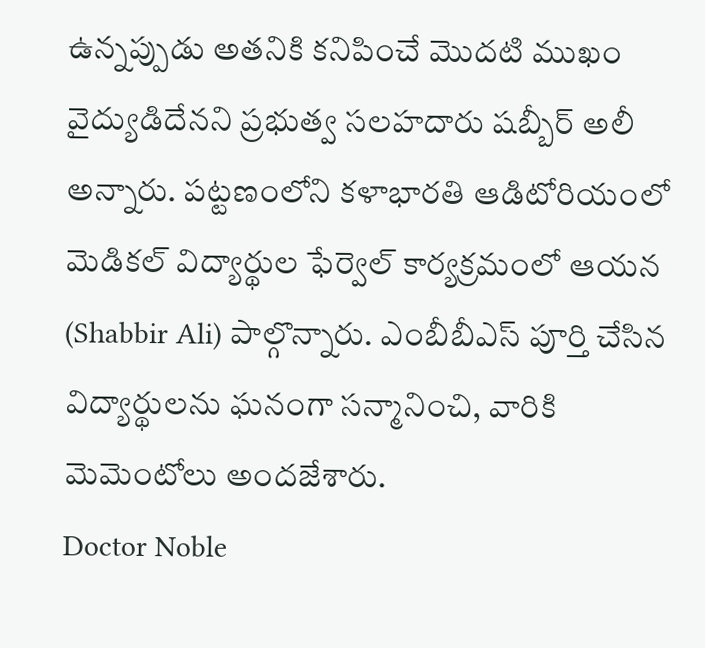ఉన్నప్పుడు అతనికి కనిపించే మొదటి ముఖం వైద్యుడిదేనని ప్రభుత్వ సలహదారు షబ్బీర్ అలీ అన్నారు. పట్టణంలోని కళాభారతి ఆడిటోరియంలో మెడికల్ విద్యార్థుల ఫేర్వెల్ కార్యక్రమంలో ఆయన (Shabbir Ali) పాల్గొన్నారు. ఎంబీబీఎస్ పూర్తి చేసిన విద్యార్థులను ఘనంగా సన్మానించి, వారికి మెమెంటోలు అందజేశారు.
Doctor Noble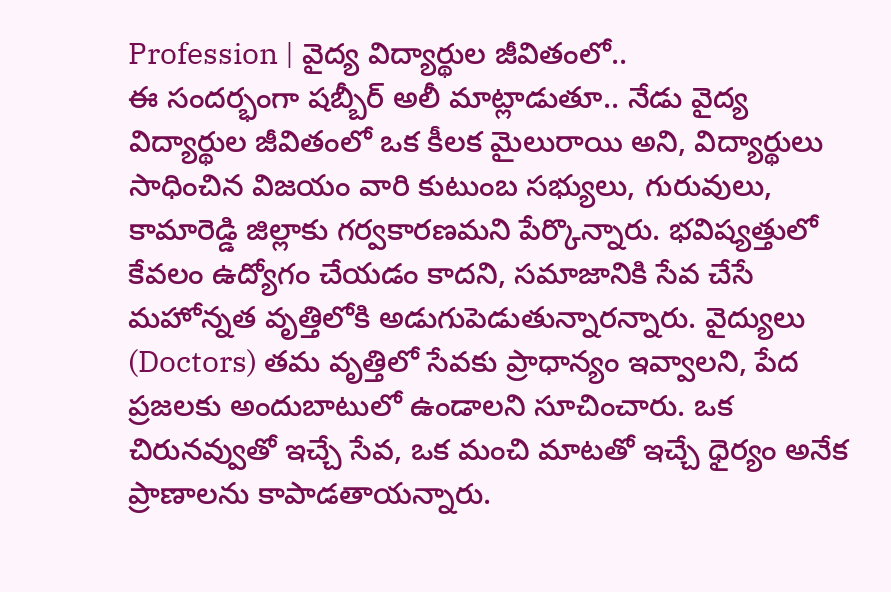Profession | వైద్య విద్యార్థుల జీవితంలో..
ఈ సందర్భంగా షబ్బీర్ అలీ మాట్లాడుతూ.. నేడు వైద్య విద్యార్థుల జీవితంలో ఒక కీలక మైలురాయి అని, విద్యార్థులు సాధించిన విజయం వారి కుటుంబ సభ్యులు, గురువులు, కామారెడ్డి జిల్లాకు గర్వకారణమని పేర్కొన్నారు. భవిష్యత్తులో కేవలం ఉద్యోగం చేయడం కాదని, సమాజానికి సేవ చేసే మహోన్నత వృత్తిలోకి అడుగుపెడుతున్నారన్నారు. వైద్యులు (Doctors) తమ వృత్తిలో సేవకు ప్రాధాన్యం ఇవ్వాలని, పేద ప్రజలకు అందుబాటులో ఉండాలని సూచించారు. ఒక చిరునవ్వుతో ఇచ్చే సేవ, ఒక మంచి మాటతో ఇచ్చే ధైర్యం అనేక ప్రాణాలను కాపాడతాయన్నారు.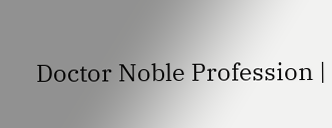Doctor Noble Profession |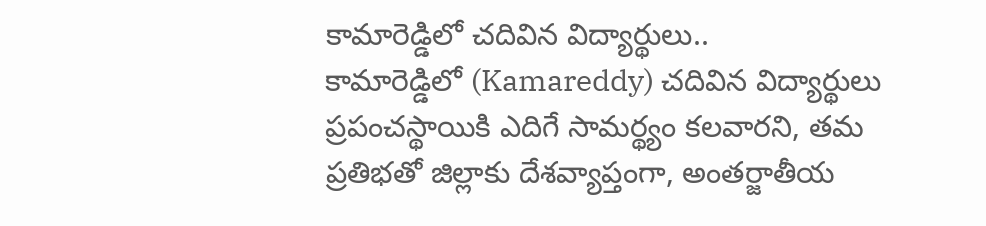కామారెడ్డిలో చదివిన విద్యార్థులు..
కామారెడ్డిలో (Kamareddy) చదివిన విద్యార్థులు ప్రపంచస్థాయికి ఎదిగే సామర్థ్యం కలవారని, తమ ప్రతిభతో జిల్లాకు దేశవ్యాప్తంగా, అంతర్జాతీయ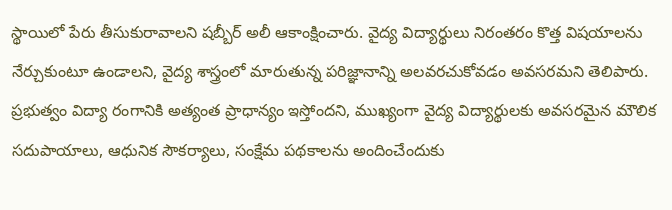స్థాయిలో పేరు తీసుకురావాలని షబ్బీర్ అలీ ఆకాంక్షించారు. వైద్య విద్యార్థులు నిరంతరం కొత్త విషయాలను నేర్చుకుంటూ ఉండాలని, వైద్య శాస్త్రంలో మారుతున్న పరిజ్ఞానాన్ని అలవరచుకోవడం అవసరమని తెలిపారు. ప్రభుత్వం విద్యా రంగానికి అత్యంత ప్రాధాన్యం ఇస్తోందని, ముఖ్యంగా వైద్య విద్యార్థులకు అవసరమైన మౌలిక సదుపాయాలు, ఆధునిక సౌకర్యాలు, సంక్షేమ పథకాలను అందించేందుకు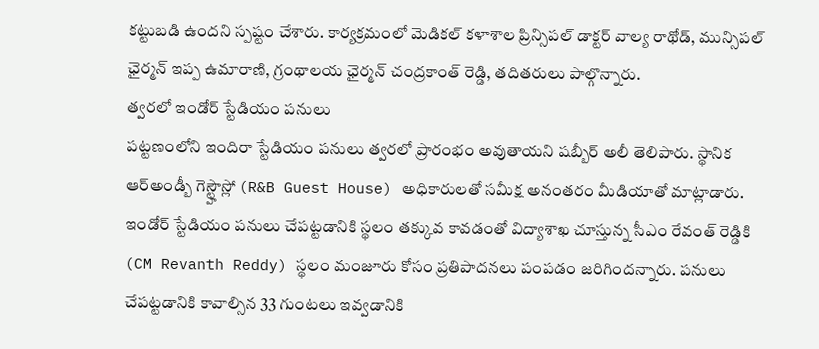కట్టుబడి ఉందని స్పష్టం చేశారు. కార్యక్రమంలో మెడికల్ కళాశాల ప్రిన్సిపల్ డాక్టర్ వాల్య రాథోడ్, మున్సిపల్ ఛైర్మన్ ఇప్ప ఉమారాణి, గ్రంథాలయ ఛైర్మన్ చంద్రకాంత్ రెడ్డి, తదితరులు పాల్గొన్నారు.
త్వరలో ఇండోర్ స్టేడియం పనులు
పట్టణంలోని ఇందిరా స్టేడియం పనులు త్వరలో ప్రారంభం అవుతాయని షబ్బీర్ అలీ తెలిపారు. స్థానిక ఆర్అండ్బీ గెస్ట్హౌస్లో (R&B Guest House) అధికారులతో సమీక్ష అనంతరం మీడియాతో మాట్లాడారు. ఇండోర్ స్టేడియం పనులు చేపట్టడానికి స్థలం తక్కువ కావడంతో విద్యాశాఖ చూస్తున్న సీఎం రేవంత్ రెడ్డికి (CM Revanth Reddy) స్థలం మంజూరు కోసం ప్రతిపాదనలు పంపడం జరిగిందన్నారు. పనులు చేపట్టడానికి కావాల్సిన 33 గుంటలు ఇవ్వడానికి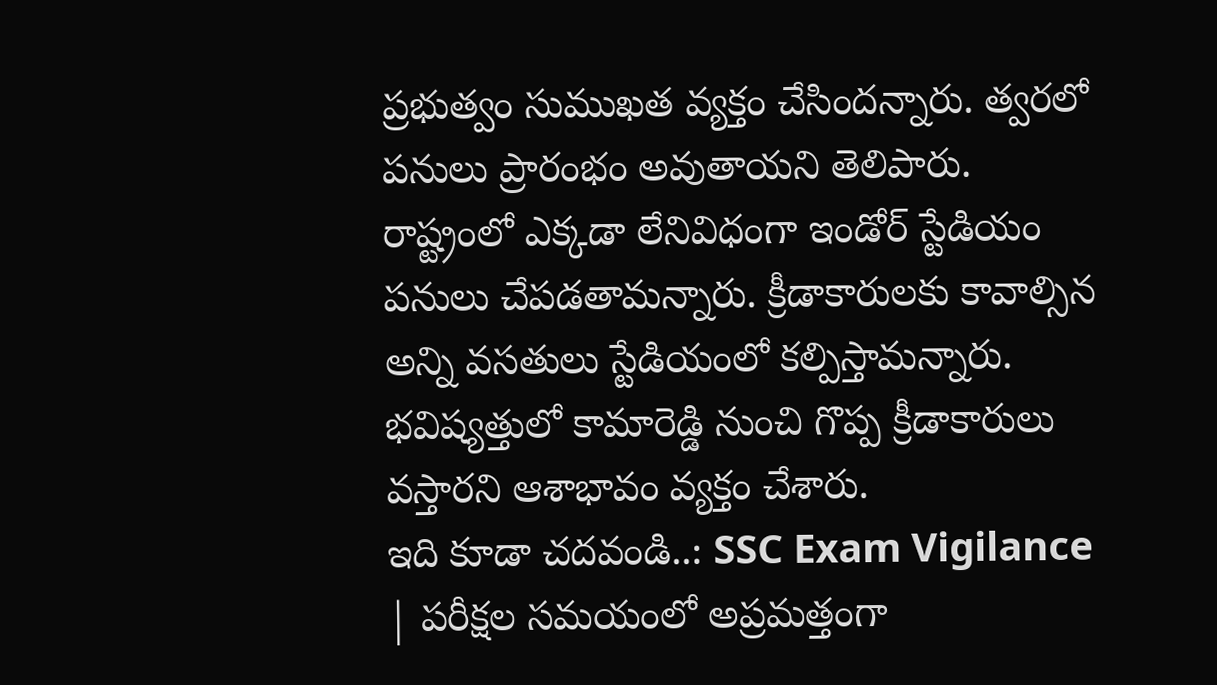ప్రభుత్వం సుముఖత వ్యక్తం చేసిందన్నారు. త్వరలో పనులు ప్రారంభం అవుతాయని తెలిపారు. రాష్ట్రంలో ఎక్కడా లేనివిధంగా ఇండోర్ స్టేడియం పనులు చేపడతామన్నారు. క్రీడాకారులకు కావాల్సిన అన్ని వసతులు స్టేడియంలో కల్పిస్తామన్నారు. భవిష్యత్తులో కామారెడ్డి నుంచి గొప్ప క్రీడాకారులు వస్తారని ఆశాభావం వ్యక్తం చేశారు.
ఇది కూడా చదవండి..: SSC Exam Vigilance | పరీక్షల సమయంలో అప్రమత్తంగా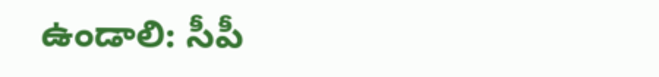ఉండాలి: సీపీ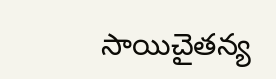సాయిచైతన్య